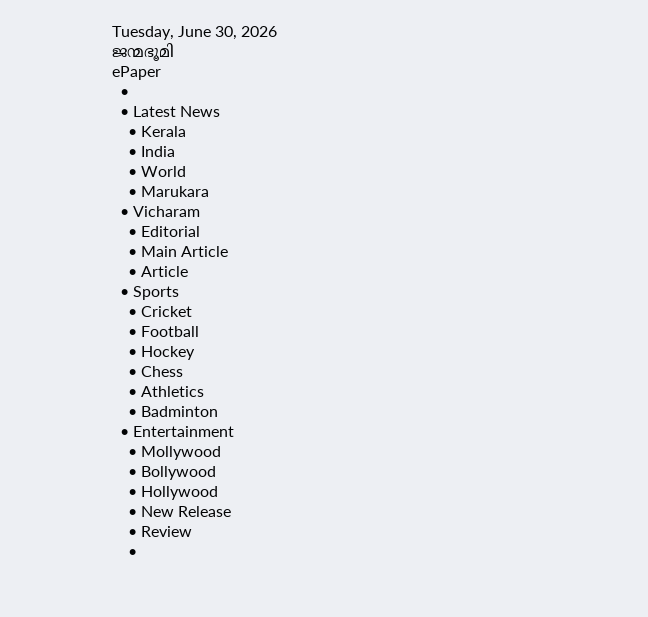Tuesday, June 30, 2026
ജന്മഭൂമി
ePaper
  •
  • Latest News
    • Kerala
    • India
    • World
    • Marukara
  • Vicharam
    • Editorial
    • Main Article
    • Article
  • Sports
    • Cricket
    • Football
    • Hockey
    • Chess
    • Athletics
    • Badminton
  • Entertainment
    • Mollywood
    • Bollywood
    • Hollywood
    • New Release
    • Review
    •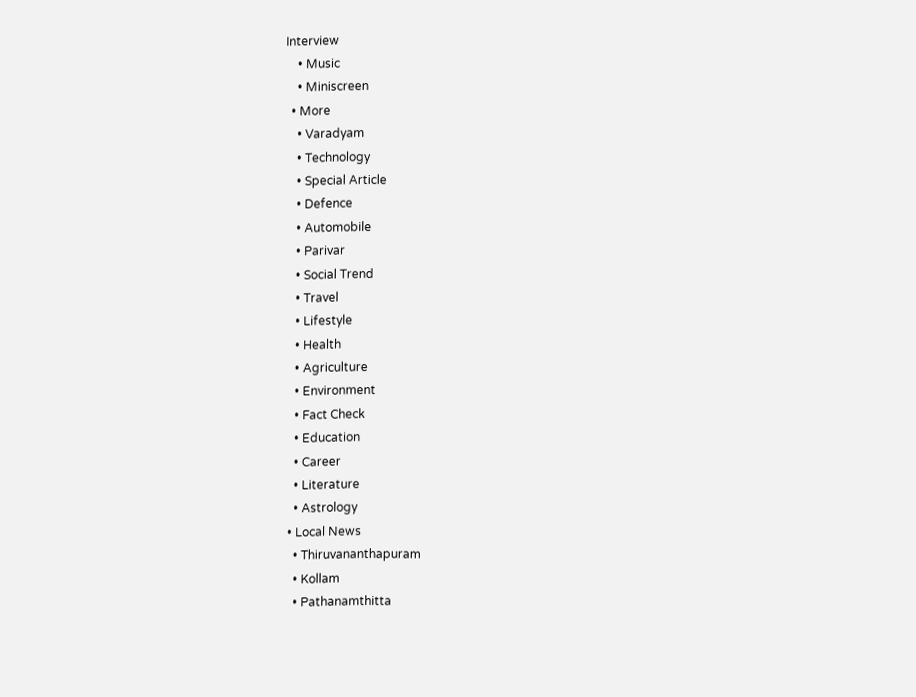Interview
    • Music
    • Miniscreen
  • More
    • Varadyam
    • Technology
    • Special Article
    • Defence
    • Automobile
    • Parivar
    • Social Trend
    • Travel
    • Lifestyle
    • Health
    • Agriculture
    • Environment
    • Fact Check
    • Education
    • Career
    • Literature
    • Astrology
  • Local News
    • Thiruvananthapuram
    • Kollam
    • Pathanamthitta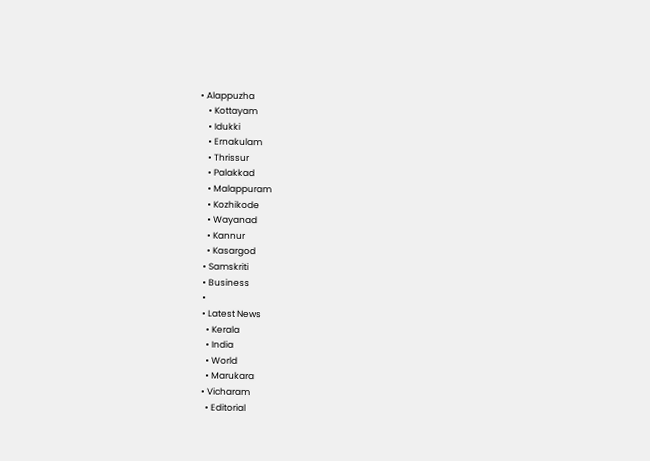• Alappuzha
    • Kottayam
    • Idukki
    • Ernakulam
    • Thrissur
    • Palakkad
    • Malappuram
    • Kozhikode
    • Wayanad
    • Kannur
    • Kasargod
  • Samskriti
  • Business
  •
  • Latest News
    • Kerala
    • India
    • World
    • Marukara
  • Vicharam
    • Editorial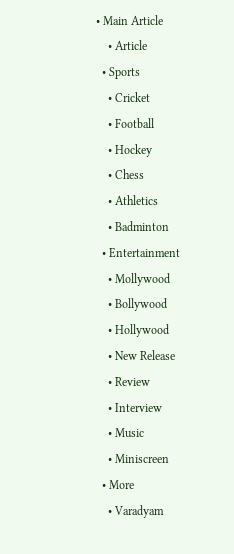• Main Article
    • Article
  • Sports
    • Cricket
    • Football
    • Hockey
    • Chess
    • Athletics
    • Badminton
  • Entertainment
    • Mollywood
    • Bollywood
    • Hollywood
    • New Release
    • Review
    • Interview
    • Music
    • Miniscreen
  • More
    • Varadyam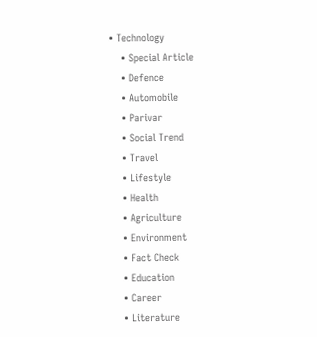• Technology
    • Special Article
    • Defence
    • Automobile
    • Parivar
    • Social Trend
    • Travel
    • Lifestyle
    • Health
    • Agriculture
    • Environment
    • Fact Check
    • Education
    • Career
    • Literature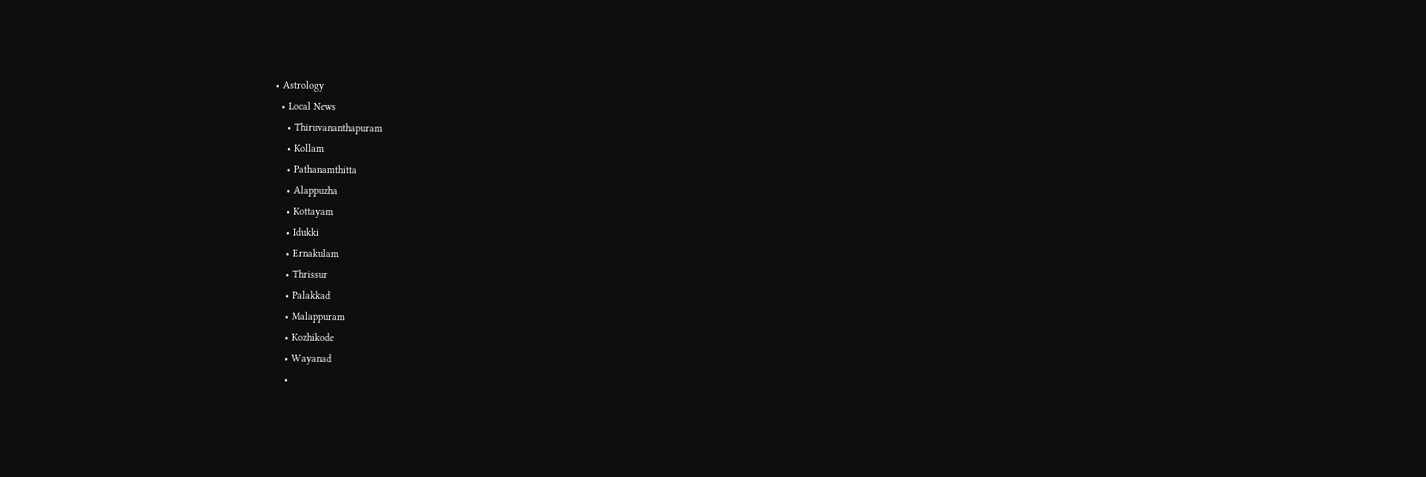• Astrology
  • Local News
    • Thiruvananthapuram
    • Kollam
    • Pathanamthitta
    • Alappuzha
    • Kottayam
    • Idukki
    • Ernakulam
    • Thrissur
    • Palakkad
    • Malappuram
    • Kozhikode
    • Wayanad
    •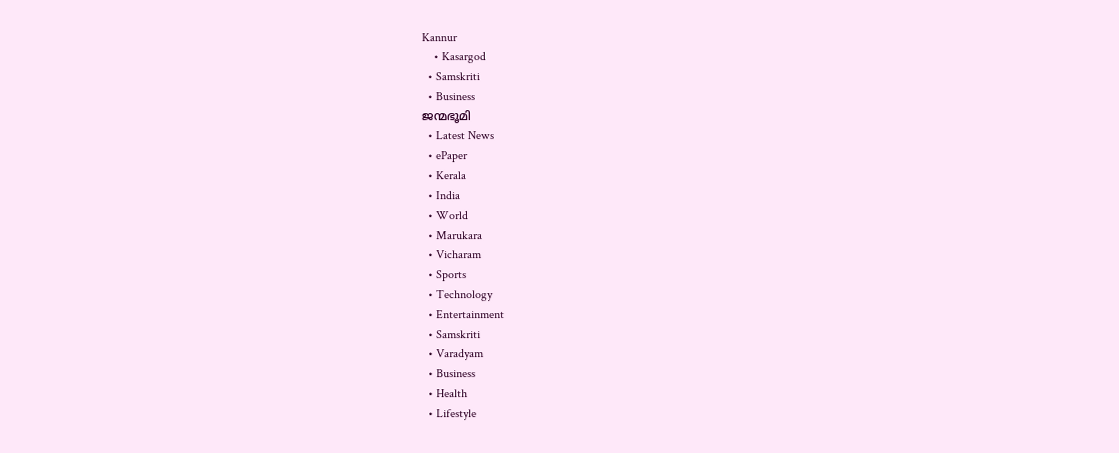Kannur
    • Kasargod
  • Samskriti
  • Business
ജന്മഭൂമി
  • Latest News
  • ePaper
  • Kerala
  • India
  • World
  • Marukara
  • Vicharam
  • Sports
  • Technology
  • Entertainment
  • Samskriti
  • Varadyam
  • Business
  • Health
  • Lifestyle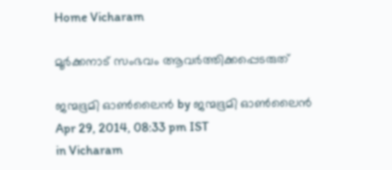Home Vicharam

മൂര്‍ക്കനാട്‌ സംഭവം ആവര്‍ത്തിക്കപ്പെടരുത്‌

ജന്മഭൂമി ഓണ്‍ലൈന്‍ by ജന്മഭൂമി ഓണ്‍ലൈന്‍
Apr 29, 2014, 08:33 pm IST
in Vicharam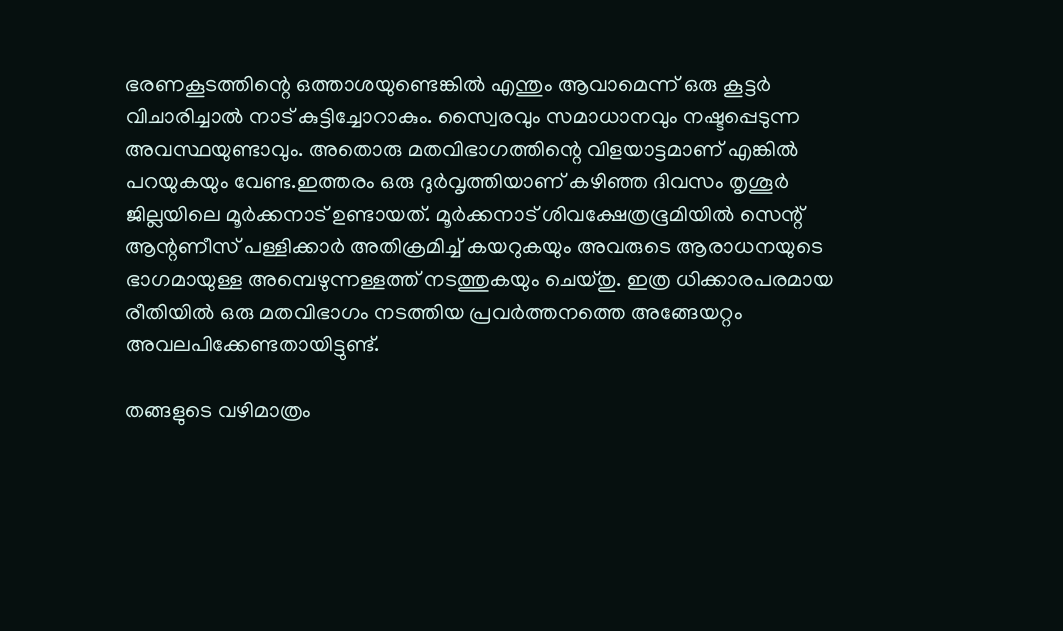ഭരണകൂടത്തിന്റെ ഒത്താശയുണ്ടെങ്കില്‍ എന്തും ആവാമെന്ന്‌ ഒരു കൂട്ടര്‍ വിചാരിച്ചാല്‍ നാട്‌ കുട്ടിച്ചോറാകും. സ്വൈരവും സമാധാനവും നഷ്ടപ്പെടുന്ന അവസ്ഥയുണ്ടാവും. അതൊരു മതവിഭാഗത്തിന്റെ വിളയാട്ടമാണ്‌ എങ്കില്‍ പറയുകയും വേണ്ട.ഇത്തരം ഒരു ദുര്‍വൃത്തിയാണ്‌ കഴിഞ്ഞ ദിവസം തൃശൂര്‍ ജില്ലയിലെ മൂര്‍ക്കനാട്‌ ഉണ്ടായത്‌. മൂര്‍ക്കനാട്‌ ശിവക്ഷേത്രഭൂമിയില്‍ സെന്റ്‌ ആന്റണീസ്‌ പള്ളിക്കാര്‍ അതിക്രമിച്ച്‌ കയറുകയും അവരുടെ ആരാധനയുടെ ഭാഗമായുള്ള അമ്പെഴുന്നള്ളത്ത്‌ നടത്തുകയും ചെയ്തു. ഇത്ര ധിക്കാരപരമായ രീതിയില്‍ ഒരു മതവിഭാഗം നടത്തിയ പ്രവര്‍ത്തനത്തെ അങ്ങേയറ്റം അവലപിക്കേണ്ടതായിട്ടുണ്ട്‌.

തങ്ങളുടെ വഴിമാത്രം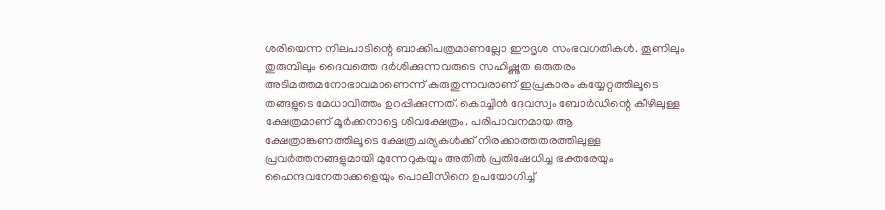ശരിയെന്ന നിലപാടിന്റെ ബാക്കിപത്രമാണല്ലോ ഈദൃശ സംഭവഗതികള്‍. തൂണിലും തുരുമ്പിലും ദൈവത്തെ ദര്‍ശിക്കുന്നവരുടെ സഹിഷ്ണുത ഒരുതരം അടിമത്തമനോഭാവമാണെന്ന്‌ കരുതുന്നവരാണ്‌ ഇപ്രകാരം കയ്യേറ്റത്തിലൂടെ തങ്ങളുടെ മേധാവിത്തം ഉറപ്പിക്കുന്നത്‌. കൊച്ചിന്‍ ദേവസ്വം ബോര്‍ഡിന്റെ കീഴിലുള്ള ക്ഷേത്രമാണ്‌ മൂര്‍ക്കനാട്ടെ ശിവക്ഷേത്രം. പരിപാവനമായ ആ ക്ഷേത്രാങ്കണത്തിലൂടെ ക്ഷേത്രചര്യകള്‍ക്ക്‌ നിരക്കാത്തതരത്തിലുള്ള പ്രവര്‍ത്തനങ്ങളുമായി മുന്നേറുകയും അതില്‍ പ്രതിഷേധിച്ച ഭക്തരേയും ഹൈന്ദവനേതാക്കളെയും പൊലീസിനെ ഉപയോഗിച്ച്‌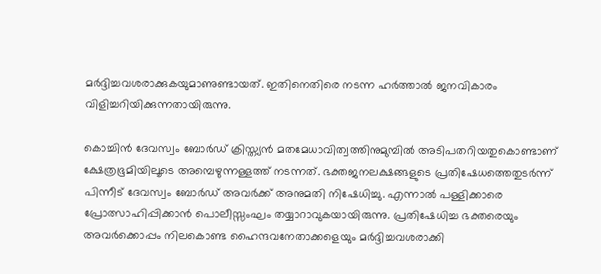മര്‍ദ്ദിച്ചവശരാക്കുകയുമാണുണ്ടായത്‌. ഇതിനെതിരെ നടന്ന ഹര്‍ത്താല്‍ ജനവികാരം വിളിച്ചറിയിക്കുന്നതായിരുന്നു.

കൊച്ചിന്‍ ദേവസ്വം ബോര്‍ഡ്‌ ക്രിസ്ത്യന്‍ മതമേധാവിത്വത്തിനുമുമ്പില്‍ അടിപതറിയതുകൊണ്ടാണ്‌ ക്ഷേത്രഭൂമിയിലൂടെ അമ്പെഴുന്നള്ളത്ത്‌ നടന്നത്‌. ഭക്തജനലക്ഷങ്ങളുടെ പ്രതിഷേധത്തെതുടര്‍ന്ന്‌ പിന്നീട്‌ ദേവസ്വം ബോര്‍ഡ്‌ അവര്‍ക്ക്‌ അനുമതി നിഷേധിച്ചു. എന്നാല്‍ പള്ളിക്കാരെ പ്രോത്സാഹിപ്പിക്കാന്‍ പൊലീസ്സംഘം തയ്യാറാവുകയായിരുന്നു. പ്രതിഷേധിച്ച ഭക്തരെയും അവര്‍ക്കൊപ്പം നിലകൊണ്ട ഹൈന്ദവനേതാക്കളെയും മര്‍ദ്ദിച്ചവശരാക്കി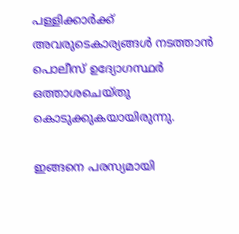പള്ളിക്കാര്‍ക്ക്‌ അവരുടെകാര്യങ്ങള്‍ നടത്താന്‍ പൊലീസ്‌ ഉദ്യോഗസ്ഥര്‍ ഒത്താശചെയ്തു കൊടുക്കുകയായിരുന്നു.

ഇങ്ങനെ പരസ്യമായി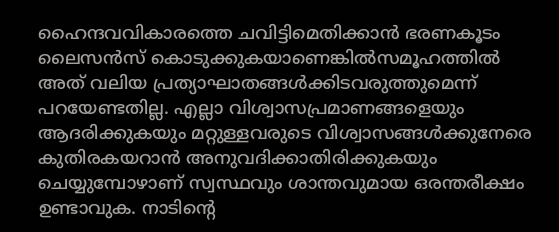ഹൈന്ദവവികാരത്തെ ചവിട്ടിമെതിക്കാന്‍ ഭരണകൂടം ലൈസന്‍സ്‌ കൊടുക്കുകയാണെങ്കില്‍സമൂഹത്തില്‍ അത്‌ വലിയ പ്രത്യാഘാതങ്ങള്‍ക്കിടവരുത്തുമെന്ന്‌ പറയേണ്ടതില്ല. എല്ലാ വിശ്വാസപ്രമാണങ്ങളെയും ആദരിക്കുകയും മറ്റുള്ളവരുടെ വിശ്വാസങ്ങള്‍ക്കുനേരെ കുതിരകയറാന്‍ അനുവദിക്കാതിരിക്കുകയും ചെയ്യുമ്പോഴാണ്‌ സ്വസ്ഥവും ശാന്തവുമായ ഒരന്തരീക്ഷം ഉണ്ടാവുക. നാടിന്റെ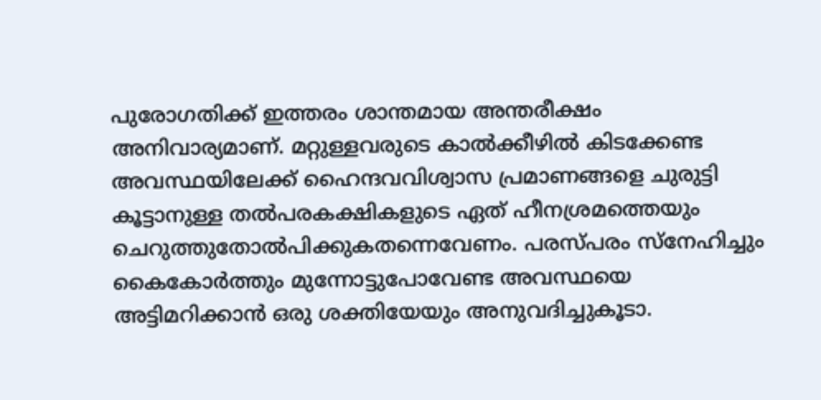പുരോഗതിക്ക്‌ ഇത്തരം ശാന്തമായ അന്തരീക്ഷം അനിവാര്യമാണ്‌. മറ്റുള്ളവരുടെ കാല്‍ക്കീഴില്‍ കിടക്കേണ്ട അവസ്ഥയിലേക്ക്‌ ഹൈന്ദവവിശ്വാസ പ്രമാണങ്ങളെ ചുരുട്ടി കൂട്ടാനുള്ള തല്‍പരകക്ഷികളുടെ ഏത്‌ ഹീനശ്രമത്തെയും ചെറുത്തുതോല്‍പിക്കുകതന്നെവേണം. പരസ്പരം സ്നേഹിച്ചും കൈകോര്‍ത്തും മുന്നോട്ടുപോവേണ്ട അവസ്ഥയെ അട്ടിമറിക്കാന്‍ ഒരു ശക്തിയേയും അനുവദിച്ചുകൂടാ.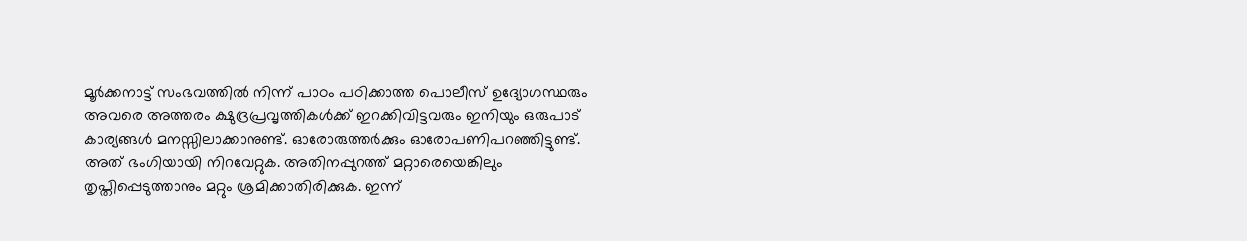മൂര്‍ക്കനാട്ട്‌ സംഭവത്തില്‍ നിന്ന്‌ പാഠം പഠിക്കാത്ത പൊലീസ്‌ ഉദ്യോഗസ്ഥരും അവരെ അത്തരം ക്ഷുദ്രപ്രവൃത്തികള്‍ക്ക്‌ ഇറക്കിവിട്ടവരും ഇനിയും ഒരുപാട്‌ കാര്യങ്ങള്‍ മനസ്സിലാക്കാനുണ്ട്‌. ഓരോരുത്തര്‍ക്കും ഓരോപണിപറഞ്ഞിട്ടുണ്ട്‌. അത്‌ ഭംഗിയായി നിറവേറ്റുക. അതിനപ്പുറത്ത്‌ മറ്റാരെയെങ്കിലും തൃപ്തിപ്പെടുത്താനും മറ്റും ശ്രമിക്കാതിരിക്കുക. ഇന്ന്‌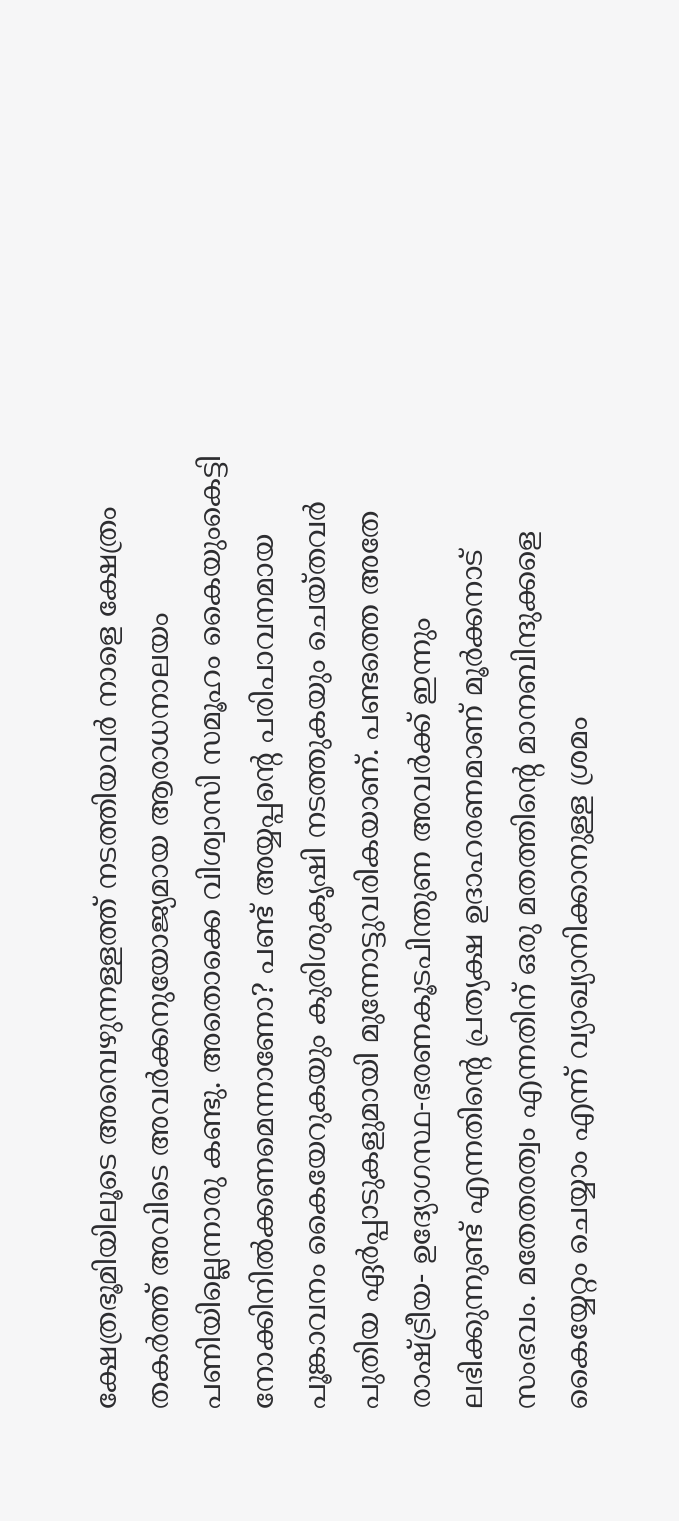ക്ഷേത്രഭൂമിയിലൂടെ അമ്പെഴുന്നള്ളത്ത്‌ നടത്തിയവര്‍ നാളെ ക്ഷേത്രം തകര്‍ത്ത്‌ അവിടെ അവര്‍ക്കനുയോജ്യമായ ആരാധനാലയം പണിയില്ലെന്നാരു കണ്ടു. അതൊക്കെ വിശ്വാസി സമൂഹം കൈയുംകെട്ടി നോക്കിനില്‍ക്കണമെന്നാണോ? പണ്ട്‌ അയ്യപ്പന്റെ പരിപാവനമായ പൂങ്കാവനം കൈയേറുകയും കുരിശുകൃഷി നടത്തുകയും ചെയ്തവര്‍ പുതിയ ഏര്‍പ്പാടുകളുമായി മുന്നോട്ടുവരികയാണ്‌. പണ്ടത്തെ അതേ രാഷ്‌ട്രീയ- ഉദ്യോഗസ്ഥ-ഭരണകൂടപിന്തുണ അവര്‍ക്ക്‌ ഇന്നും ലഭിക്കുന്നുണ്ട്‌ എന്നതിന്റെ പ്രത്യക്ഷ ഉദാഹരണമാണ്‌ മൂര്‍ക്കനാട്‌ സംഭവം. മതേതരത്വം എന്നതിന്‌ ഒരു മതത്തിന്റെ മാനബിന്ദുക്കളെ കൈയ്യേറ്റം ചെയ്യാം എന്ന്‌ വ്യാഖ്യാനിക്കാനുള്ള ശ്രമം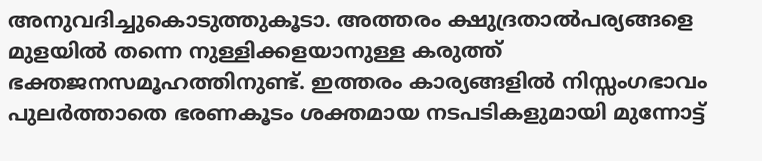അനുവദിച്ചുകൊടുത്തുകൂടാ. അത്തരം ക്ഷുദ്രതാല്‍പര്യങ്ങളെ മുളയില്‍ തന്നെ നുള്ളിക്കളയാനുള്ള കരുത്ത്‌ ഭക്തജനസമൂഹത്തിനുണ്ട്‌. ഇത്തരം കാര്യങ്ങളില്‍ നിസ്സംഗഭാവം പുലര്‍ത്താതെ ഭരണകൂടം ശക്തമായ നടപടികളുമായി മുന്നോട്ട്‌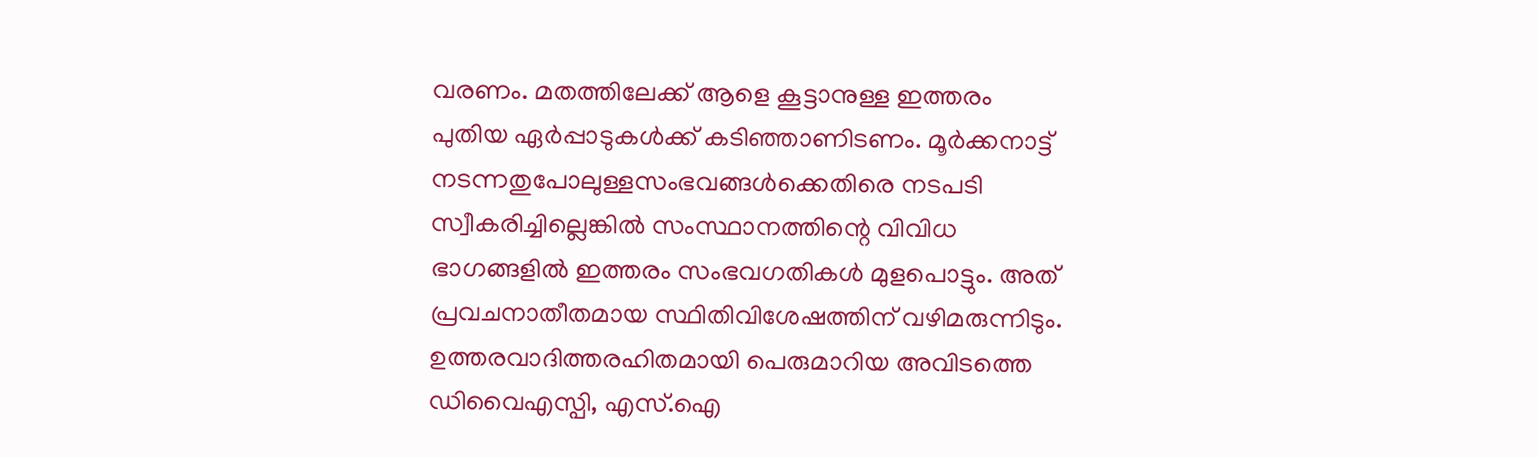വരണം. മതത്തിലേക്ക്‌ ആളെ കൂട്ടാനുള്ള ഇത്തരം പുതിയ ഏര്‍പ്പാടുകള്‍ക്ക്‌ കടിഞ്ഞാണിടണം. മൂര്‍ക്കനാട്ട്‌ നടന്നതുപോലുള്ളസംഭവങ്ങള്‍ക്കെതിരെ നടപടി സ്വീകരിച്ചില്ലെങ്കില്‍ സംസ്ഥാനത്തിന്റെ വിവിധ ഭാഗങ്ങളില്‍ ഇത്തരം സംഭവഗതികള്‍ മുളപൊട്ടും. അത്‌ പ്രവചനാതീതമായ സ്ഥിതിവിശേഷത്തിന്‌ വഴിമരുന്നിടും.
ഉത്തരവാദിത്തരഹിതമായി പെരുമാറിയ അവിടത്തെ ഡിവൈഎസ്പി, എസ്‌.ഐ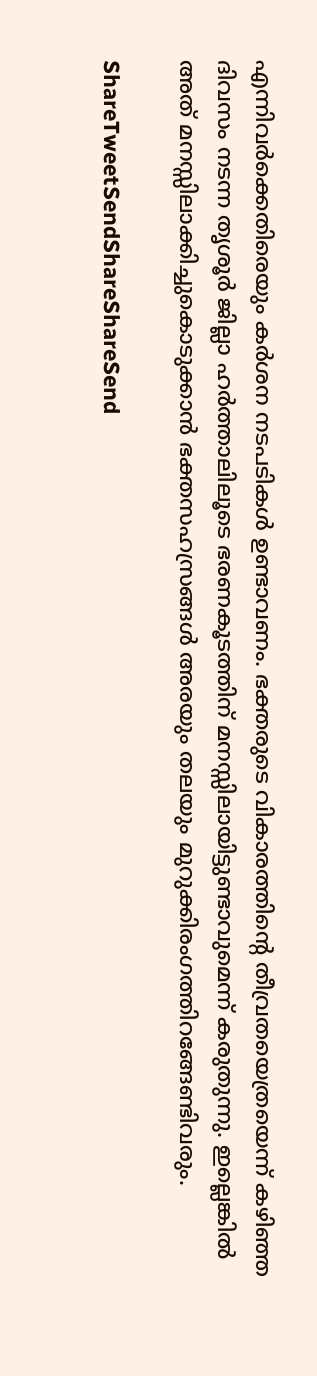എന്നിവര്‍ക്കെതിരെയും കര്‍ശന നടപടികള്‍ ഉണ്ടാവണം. ഭക്തരുടെ വികാരത്തിന്റെ തീവ്രതയെത്രയെന്ന്‌ കഴിഞ്ഞ ദിവസം നടന്ന തൃശൂര്‍ ജില്ലാ ഹര്‍ത്താലിലൂടെ ഭരണകൂടത്തിന്‌ മനസ്സിലായിട്ടുണ്ടാവുമെന്ന്‌ കരുതുന്നു. ഇല്ലെങ്കില്‍ അത്‌ മനസ്സിലാക്കിച്ചുകൊടുക്കാന്‍ ഭക്തസഹസ്രങ്ങള്‍ അരയും തലയും മുറുക്കിരംഗത്തിറങ്ങേണ്ടിവരും.

ShareTweetSendShareShareSend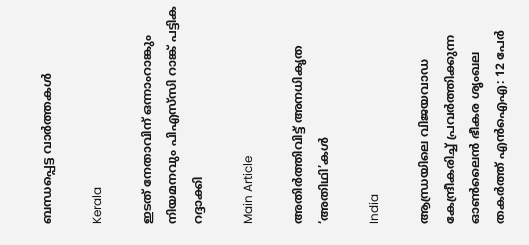ബന്ധപ്പെട്ട വാര്‍ത്തകള്‍

Kerala

ഇടത് നേതാവിന് ഒന്നാംറാങ്കും നിയമനവും പിഎസ്‌സി റാങ്ക് പട്ടിക റദ്ദാക്കി

Main Article

അതിര്‍ത്തിവിട്ട് അനധികൃത ‘അതിഥി’കള്‍

India

ആന്ധ്രയിലെ വിജയവാഡ കേന്ദ്രീകരിച്ച് പ്രവർത്തിക്കുന്ന ഓൺലൈൻ ഭീകര ശൃംഖല തകർത്ത് എൻഐഎ: 12 പേർ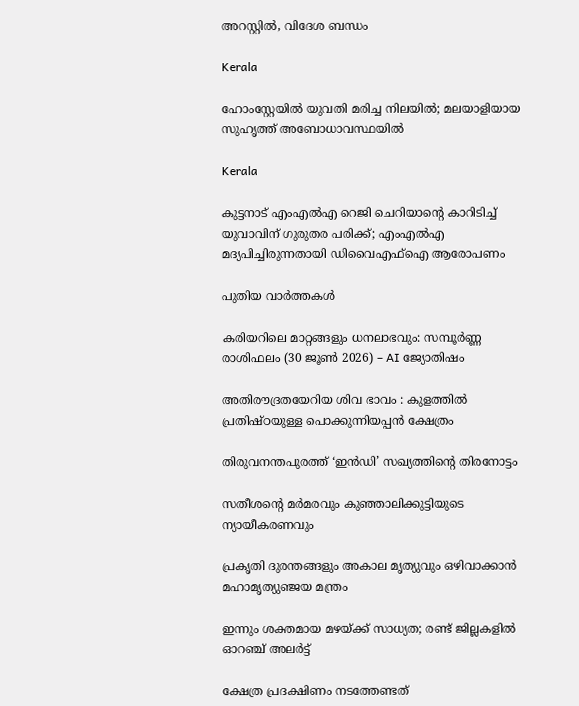അറസ്റ്റിൽ, വിദേശ ബന്ധം

Kerala

ഹോംസ്റ്റേയിൽ യുവതി മരിച്ച നിലയിൽ; മലയാളിയായ സുഹൃത്ത് അബോധാവസ്ഥയിൽ

Kerala

കുട്ടനാട് എംഎൽഎ റെജി ചെറിയാന്റെ കാറിടിച്ച് യുവാവിന് ഗുരുതര പരിക്ക്; എംഎൽഎ മദ്യപിച്ചിരുന്നതായി ഡിവൈഎഫ്ഐ ആരോപണം

പുതിയ വാര്‍ത്തകള്‍

കരിയറിലെ മാറ്റങ്ങളും ധനലാഭവും: സമ്പൂർണ്ണ രാശിഫലം (30 ജൂൺ 2026) – AI ജ്യോതിഷം

അതിരൗദ്രതയേറിയ ശിവ ഭാവം : കുളത്തിൽ പ്രതിഷ്ഠയുള്ള പൊക്കുന്നിയപ്പൻ ക്ഷേത്രം

തിരുവനന്തപുരത്ത് ‘ഇന്‍ഡി’ സഖ്യത്തിന്റെ തിരനോട്ടം

സതീശന്റെ മര്‍മരവും കുഞ്ഞാലിക്കുട്ടിയുടെ ന്യായീകരണവും

പ്രകൃതി ദുരന്തങ്ങളും അകാല മൃത്യുവും ഒഴിവാക്കാൻ മഹാമൃത്യുഞ്ജയ മന്ത്രം

ഇന്നും ശക്തമായ മഴയ്‌ക്ക് സാധ്യത; രണ്ട് ജില്ലകളിൽ ഓറഞ്ച് അലർട്ട്

ക്ഷേത്ര പ്രദക്ഷിണം നടത്തേണ്ടത്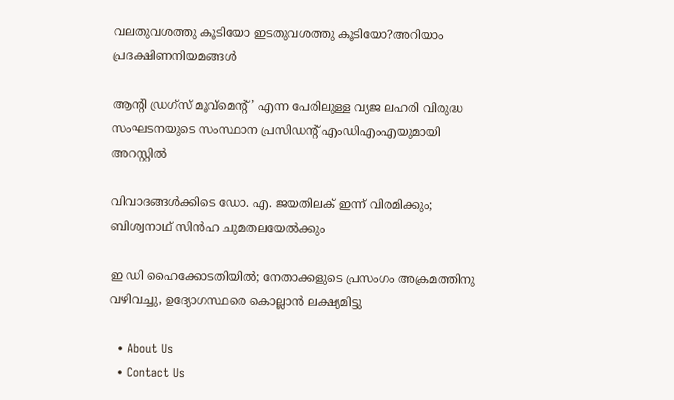വലതുവശത്തു കൂടിയോ ഇടതുവശത്തു കൂടിയോ?അറിയാം പ്രദക്ഷിണനിയമങ്ങള്‍

ആൻ്റി ഡ്രഗ്സ് മൂവ്മെൻ്റ്’ എന്ന പേരിലുള്ള വ്യജ ലഹരി വിരുദ്ധ സംഘടനയുടെ സംസ്ഥാന പ്രസിഡന്റ് എംഡിഎംഎയുമായി അറസ്റ്റില്‍

വിവാദങ്ങള്‍ക്കിടെ ഡോ. എ. ജയതിലക് ഇന്ന് വിരമിക്കും; ബിശ്വനാഥ് സിന്‍ഹ ചുമതലയേല്‍ക്കും

ഇ ഡി ഹൈക്കോടതിയില്‍; നേതാക്കളുടെ പ്രസംഗം അക്രമത്തിനു വഴിവച്ചു, ഉദ്യോഗസ്ഥരെ കൊല്ലാന്‍ ലക്ഷ്യമിട്ടു

  • About Us
  • Contact Us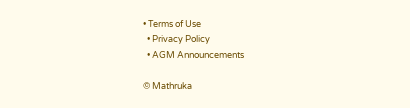• Terms of Use
  • Privacy Policy
  • AGM Announcements

© Mathruka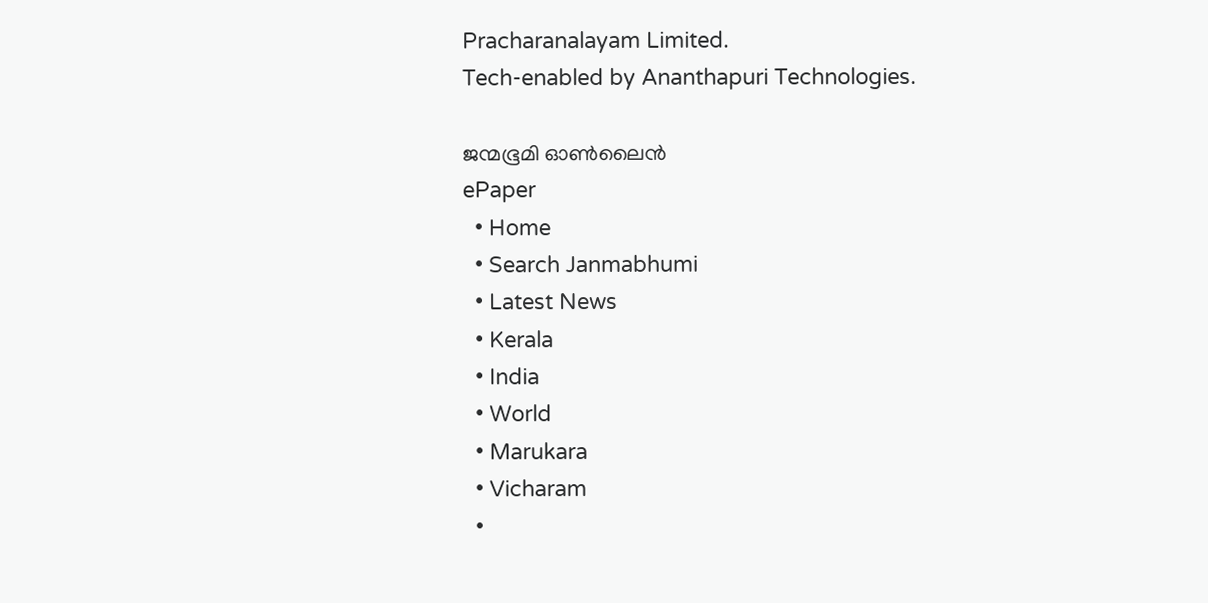Pracharanalayam Limited.
Tech-enabled by Ananthapuri Technologies.

ജന്മഭൂമി ഓണ്‍ലൈന്‍
ePaper
  • Home
  • Search Janmabhumi
  • Latest News
  • Kerala
  • India
  • World
  • Marukara
  • Vicharam
  •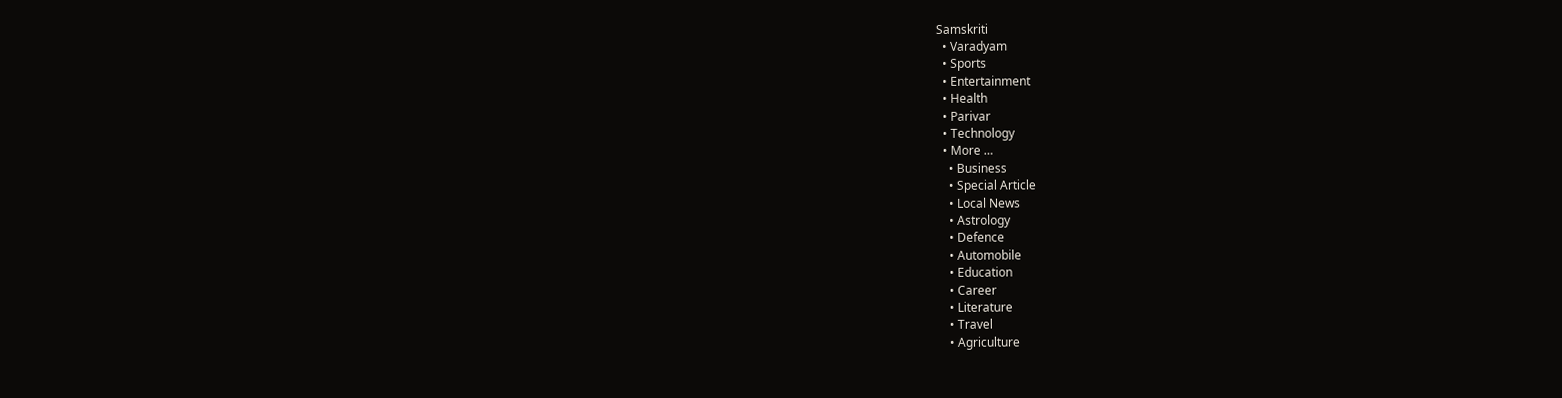Samskriti
  • Varadyam
  • Sports
  • Entertainment
  • Health
  • Parivar
  • Technology
  • More …
    • Business
    • Special Article
    • Local News
    • Astrology
    • Defence
    • Automobile
    • Education
    • Career
    • Literature
    • Travel
    • Agriculture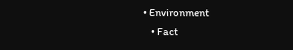• Environment
    • Fact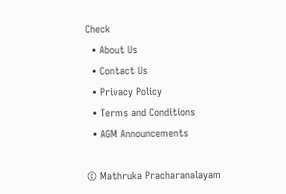Check
  • About Us
  • Contact Us
  • Privacy Policy
  • Terms and Conditions
  • AGM Announcements

© Mathruka Pracharanalayam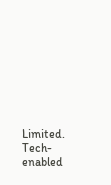Limited.
Tech-enabled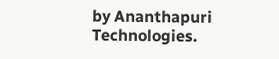by Ananthapuri Technologies.